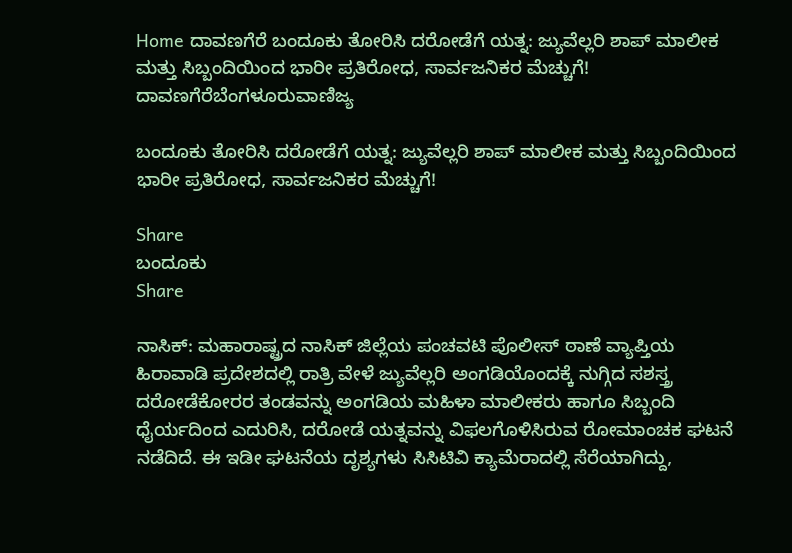Home ದಾವಣಗೆರೆ ಬಂದೂಕು ತೋರಿಸಿ ದರೋಡೆಗೆ ಯತ್ನ: ಜ್ಯುವೆಲ್ಲರಿ ಶಾಪ್ ಮಾಲೀಕ ಮತ್ತು ಸಿಬ್ಬಂದಿಯಿಂದ ಭಾರೀ ಪ್ರತಿರೋಧ, ಸಾರ್ವಜನಿಕರ ಮೆಚ್ಚುಗೆ!
ದಾವಣಗೆರೆಬೆಂಗಳೂರುವಾಣಿಜ್ಯ

ಬಂದೂಕು ತೋರಿಸಿ ದರೋಡೆಗೆ ಯತ್ನ: ಜ್ಯುವೆಲ್ಲರಿ ಶಾಪ್ ಮಾಲೀಕ ಮತ್ತು ಸಿಬ್ಬಂದಿಯಿಂದ ಭಾರೀ ಪ್ರತಿರೋಧ, ಸಾರ್ವಜನಿಕರ ಮೆಚ್ಚುಗೆ!

Share
ಬಂದೂಕು
Share

ನಾಸಿಕ್: ಮಹಾರಾಷ್ಟ್ರದ ನಾಸಿಕ್ ಜಿಲ್ಲೆಯ ಪಂಚವಟಿ ಪೊಲೀಸ್ ಠಾಣೆ ವ್ಯಾಪ್ತಿಯ ಹಿರಾವಾಡಿ ಪ್ರದೇಶದಲ್ಲಿ ರಾತ್ರಿ ವೇಳೆ ಜ್ಯುವೆಲ್ಲರಿ ಅಂಗಡಿಯೊಂದಕ್ಕೆ ನುಗ್ಗಿದ ಸಶಸ್ತ್ರ ದರೋಡೆಕೋರರ ತಂಡವನ್ನು ಅಂಗಡಿಯ ಮಹಿಳಾ ಮಾಲೀಕರು ಹಾಗೂ ಸಿಬ್ಬಂದಿ ಧೈರ್ಯದಿಂದ ಎದುರಿಸಿ, ದರೋಡೆ ಯತ್ನವನ್ನು ವಿಫಲಗೊಳಿಸಿರುವ ರೋಮಾಂಚಕ ಘಟನೆ ನಡೆದಿದೆ. ಈ ಇಡೀ ಘಟನೆಯ ದೃಶ್ಯಗಳು ಸಿಸಿಟಿವಿ ಕ್ಯಾಮೆರಾದಲ್ಲಿ ಸೆರೆಯಾಗಿದ್ದು,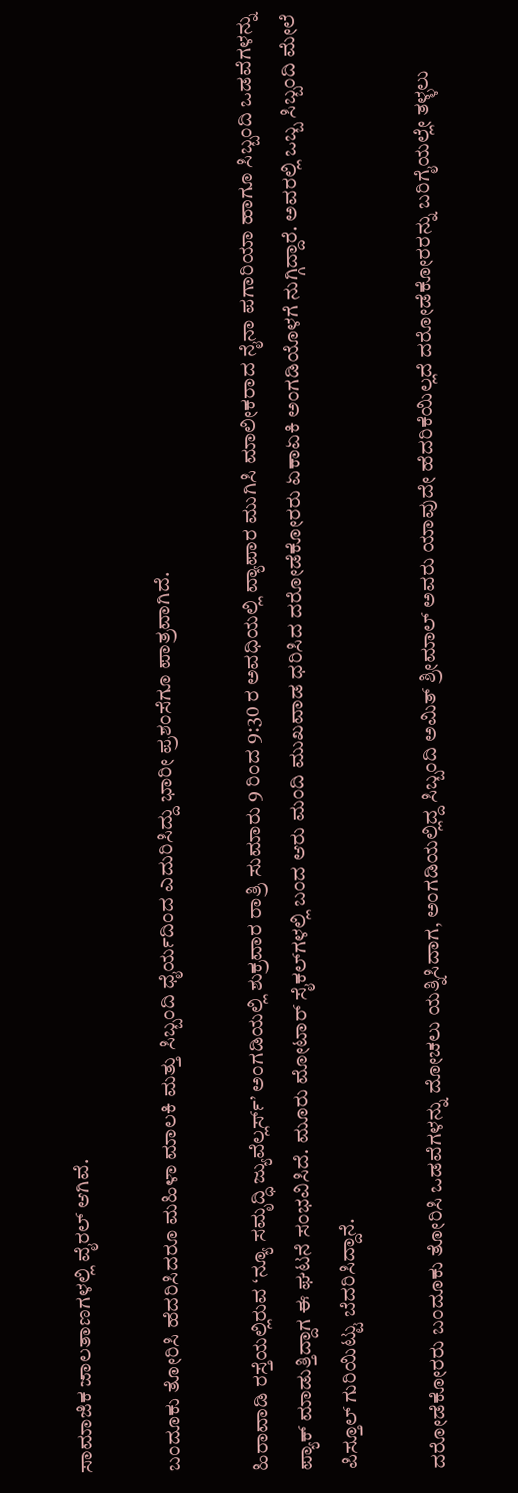ಸಾಮಾಜಿಕ ಜಾಲತಾಣಗಳಲ್ಲಿ ವೈರಲ್ ಆಗಿವೆ.

ಬಂದೂಕು ತೋರಿಸಿ ಹೆದರಿಸಿದರೂ ಮಹಿಳಾ ಮಾಲಕಿ ಮತ್ತು ಸಿಬ್ಬಂದಿ ಧೈರ್ಯದಿಂದ ಎದುರಿಸಿದ್ದು ಭಾರೀ ಪ್ರಶಂಸೆಗೂ ಪಾತ್ರವಾಗಿದೆ.

ಹಿರಾವಾಡಿ ರಸ್ತೆಯಲ್ಲಿರುವ ‘ನ್ಯೂ ಸಮೃದ್ಧಿ ಜ್ಯುವೆಲ್ಲರ್ಸ್’ ಅಂಗಡಿಯಲ್ಲಿ ಶುಕ್ರವಾರ ರಾತ್ರಿ ಸುಮಾರು 9 ರಿಂದ 9:30 ರ ಅವಧಿಯಲ್ಲಿ ವ್ಯಾಪಾರ ಮುಗಿಸಿ ಮಾಲೀಕರಾದ ನೈನಾ ಪಗಾರಿಯಾ ಹಾಗೂ ಸಿಬ್ಬಂದಿ ಒಡವೆಗಳನ್ನು ಪ್ಯಾಕ್ ಮಾಡುತ್ತಿದ್ದಾಗ ಈ ಘಟನೆ ಸಂಭವಿಸಿದೆ. ಮೂರು ಮೋಟಾರ್ ಸೈಕಲ್‌ಗಳಲ್ಲಿ ಬಂದ ಆರು ಮಂದಿ ಮುಖವಾಡ ಧರಿಸಿದ ದರೋಡೆಕೋರರು ಏಕಾಏಕಿ ಅಂಗಡಿಯೊಳಗೆ ನುಗ್ಗಿದ್ದಾರೆ. ಅವರಲ್ಲಿ ಒಬ್ಬ ಸಿಬ್ಬಂದಿ ಮೇಲೆ ಪಿಸ್ತೂಲ್ ಗುರಿಯಿಟ್ಟು ಬೆದರಿಸಿದ್ದಾನೆ.

ದರೋಡೆಕೋರರು ಬಂದೂಕು ತೋರಿಸಿ ಒಡವೆಗಳನ್ನು ದೋಚಲು ಯತ್ನಿಸಿದಾಗ, ಅಂಗಡಿಯಲ್ಲಿದ್ದ ಸಿಬ್ಬಂದಿ ಅಮಿತ್ ಶ್ರೀಮಾಲ್ ಅವರು ಯಾವುದೇ ಹೆದರಿಕೆಯಿಲ್ಲದೆ ದರೋಡೆಕೋರರನ್ನು ಬರಿಗೈಯಲ್ಲೇ ತಳ್ಳಲು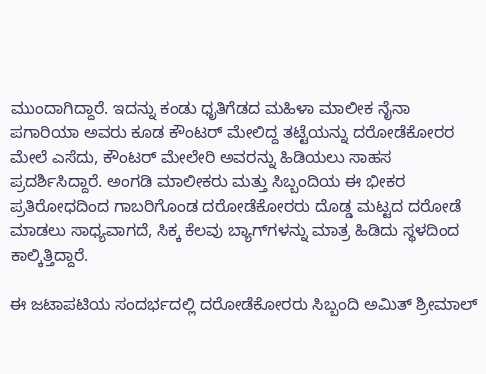ಮುಂದಾಗಿದ್ದಾರೆ. ಇದನ್ನು ಕಂಡು ಧೃತಿಗೆಡದ ಮಹಿಳಾ ಮಾಲೀಕ ನೈನಾ ಪಗಾರಿಯಾ ಅವರು ಕೂಡ ಕೌಂಟರ್ ಮೇಲಿದ್ದ ತಟ್ಟೆಯನ್ನು ದರೋಡೆಕೋರರ ಮೇಲೆ ಎಸೆದು, ಕೌಂಟರ್ ಮೇಲೇರಿ ಅವರನ್ನು ಹಿಡಿಯಲು ಸಾಹಸ ಪ್ರದರ್ಶಿಸಿದ್ದಾರೆ. ಅಂಗಡಿ ಮಾಲೀಕರು ಮತ್ತು ಸಿಬ್ಬಂದಿಯ ಈ ಭೀಕರ ಪ್ರತಿರೋಧದಿಂದ ಗಾಬರಿಗೊಂಡ ದರೋಡೆಕೋರರು ದೊಡ್ಡ ಮಟ್ಟದ ದರೋಡೆ ಮಾಡಲು ಸಾಧ್ಯವಾಗದೆ, ಸಿಕ್ಕ ಕೆಲವು ಬ್ಯಾಗ್‌ಗಳನ್ನು ಮಾತ್ರ ಹಿಡಿದು ಸ್ಥಳದಿಂದ ಕಾಲ್ಕಿತ್ತಿದ್ದಾರೆ.

ಈ ಜಟಾಪಟಿಯ ಸಂದರ್ಭದಲ್ಲಿ ದರೋಡೆಕೋರರು ಸಿಬ್ಬಂದಿ ಅಮಿತ್ ಶ್ರೀಮಾಲ್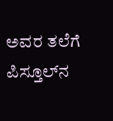ಅವರ ತಲೆಗೆ ಪಿಸ್ತೂಲ್‌ನ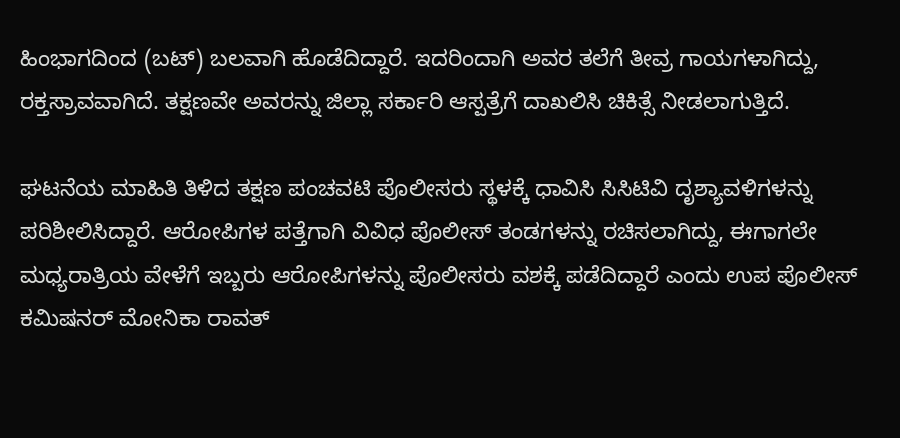ಹಿಂಭಾಗದಿಂದ (ಬಟ್) ಬಲವಾಗಿ ಹೊಡೆದಿದ್ದಾರೆ. ಇದರಿಂದಾಗಿ ಅವರ ತಲೆಗೆ ತೀವ್ರ ಗಾಯಗಳಾಗಿದ್ದು, ರಕ್ತಸ್ರಾವವಾಗಿದೆ. ತಕ್ಷಣವೇ ಅವರನ್ನು ಜಿಲ್ಲಾ ಸರ್ಕಾರಿ ಆಸ್ಪತ್ರೆಗೆ ದಾಖಲಿಸಿ ಚಿಕಿತ್ಸೆ ನೀಡಲಾಗುತ್ತಿದೆ.

ಘಟನೆಯ ಮಾಹಿತಿ ತಿಳಿದ ತಕ್ಷಣ ಪಂಚವಟಿ ಪೊಲೀಸರು ಸ್ಥಳಕ್ಕೆ ಧಾವಿಸಿ ಸಿಸಿಟಿವಿ ದೃಶ್ಯಾವಳಿಗಳನ್ನು ಪರಿಶೀಲಿಸಿದ್ದಾರೆ. ಆರೋಪಿಗಳ ಪತ್ತೆಗಾಗಿ ವಿವಿಧ ಪೊಲೀಸ್ ತಂಡಗಳನ್ನು ರಚಿಸಲಾಗಿದ್ದು, ಈಗಾಗಲೇ ಮಧ್ಯರಾತ್ರಿಯ ವೇಳೆಗೆ ಇಬ್ಬರು ಆರೋಪಿಗಳನ್ನು ಪೊಲೀಸರು ವಶಕ್ಕೆ ಪಡೆದಿದ್ದಾರೆ ಎಂದು ಉಪ ಪೊಲೀಸ್ ಕಮಿಷನರ್ ಮೋನಿಕಾ ರಾವತ್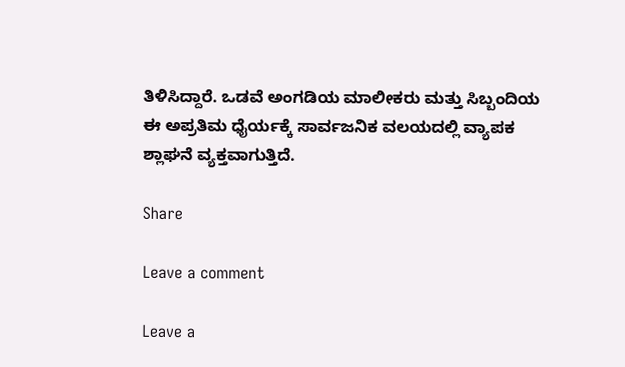ತಿಳಿಸಿದ್ದಾರೆ. ಒಡವೆ ಅಂಗಡಿಯ ಮಾಲೀಕರು ಮತ್ತು ಸಿಬ್ಬಂದಿಯ ಈ ಅಪ್ರತಿಮ ಧೈರ್ಯಕ್ಕೆ ಸಾರ್ವಜನಿಕ ವಲಯದಲ್ಲಿ ವ್ಯಾಪಕ ಶ್ಲಾಘನೆ ವ್ಯಕ್ತವಾಗುತ್ತಿದೆ.

Share

Leave a comment

Leave a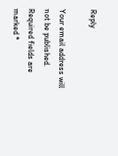Reply

Your email address will not be published. Required fields are marked *